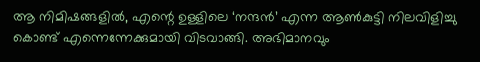ആ നിമിഷങ്ങളിൽ, എന്റെ ഉള്ളിലെ ‘നന്ദൻ’ എന്ന ആൺകുട്ടി നിലവിളിച്ചു കൊണ്ട് എന്നെന്നേക്കുമായി വിടവാങ്ങി. അഭിമാനവും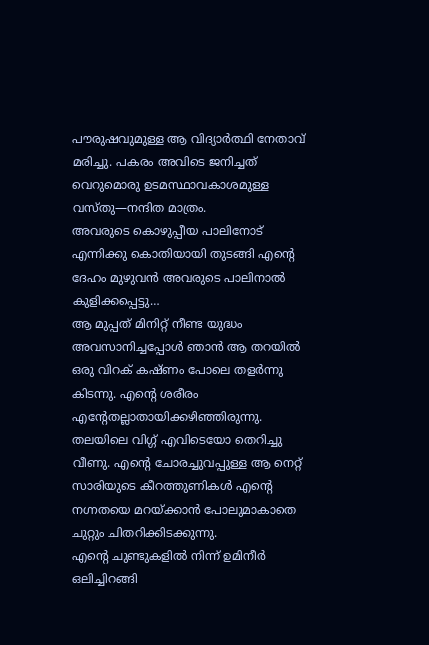പൗരുഷവുമുള്ള ആ വിദ്യാർത്ഥി നേതാവ് മരിച്ചു. പകരം അവിടെ ജനിച്ചത് വെറുമൊരു ഉടമസ്ഥാവകാശമുള്ള വസ്തു—നന്ദിത മാത്രം.
അവരുടെ കൊഴുപ്പീയ പാലിനോട് എന്നിക്കു കൊതിയായി തുടങ്ങി എന്റെ ദേഹം മുഴുവൻ അവരുടെ പാലിനാൽ കുളിക്കപ്പെട്ടു…
ആ മുപ്പത് മിനിറ്റ് നീണ്ട യുദ്ധം അവസാനിച്ചപ്പോൾ ഞാൻ ആ തറയിൽ ഒരു വിറക് കഷ്ണം പോലെ തളർന്നു കിടന്നു. എന്റെ ശരീരം എന്റേതല്ലാതായിക്കഴിഞ്ഞിരുന്നു.
തലയിലെ വിഗ്ഗ് എവിടെയോ തെറിച്ചു വീണു. എന്റെ ചോരച്ചുവപ്പുള്ള ആ നെറ്റ് സാരിയുടെ കീറത്തുണികൾ എന്റെ നഗ്നതയെ മറയ്ക്കാൻ പോലുമാകാതെ ചുറ്റും ചിതറിക്കിടക്കുന്നു.
എന്റെ ചുണ്ടുകളിൽ നിന്ന് ഉമിനീർ ഒലിച്ചിറങ്ങി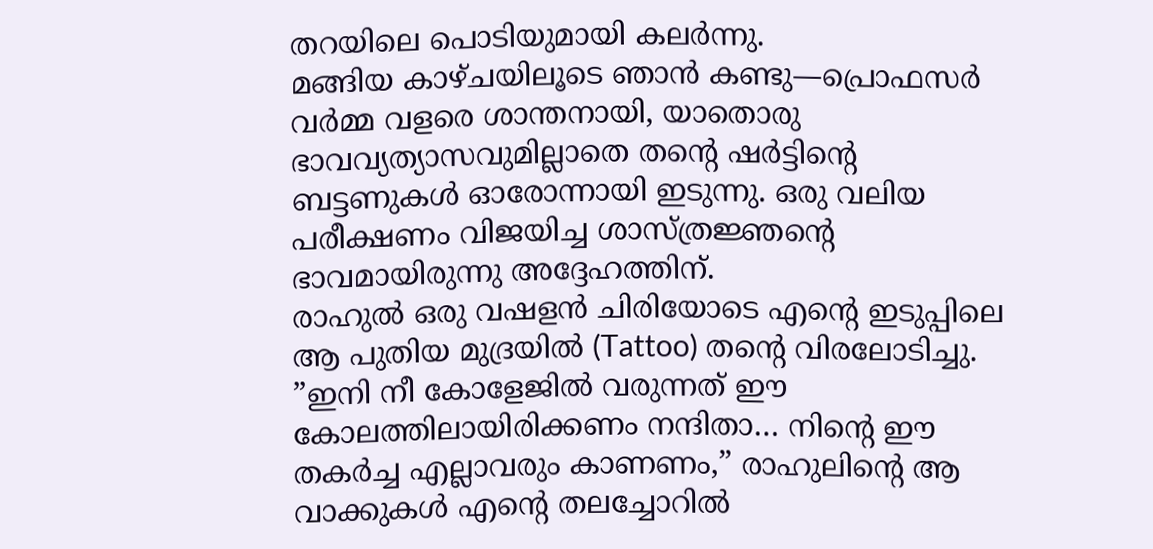തറയിലെ പൊടിയുമായി കലർന്നു.
മങ്ങിയ കാഴ്ചയിലൂടെ ഞാൻ കണ്ടു—പ്രൊഫസർ വർമ്മ വളരെ ശാന്തനായി, യാതൊരു ഭാവവ്യത്യാസവുമില്ലാതെ തന്റെ ഷർട്ടിന്റെ ബട്ടണുകൾ ഓരോന്നായി ഇടുന്നു. ഒരു വലിയ പരീക്ഷണം വിജയിച്ച ശാസ്ത്രജ്ഞന്റെ ഭാവമായിരുന്നു അദ്ദേഹത്തിന്.
രാഹുൽ ഒരു വഷളൻ ചിരിയോടെ എന്റെ ഇടുപ്പിലെ ആ പുതിയ മുദ്രയിൽ (Tattoo) തന്റെ വിരലോടിച്ചു.
”ഇനി നീ കോളേജിൽ വരുന്നത് ഈ കോലത്തിലായിരിക്കണം നന്ദിതാ… നിന്റെ ഈ തകർച്ച എല്ലാവരും കാണണം,” രാഹുലിന്റെ ആ വാക്കുകൾ എന്റെ തലച്ചോറിൽ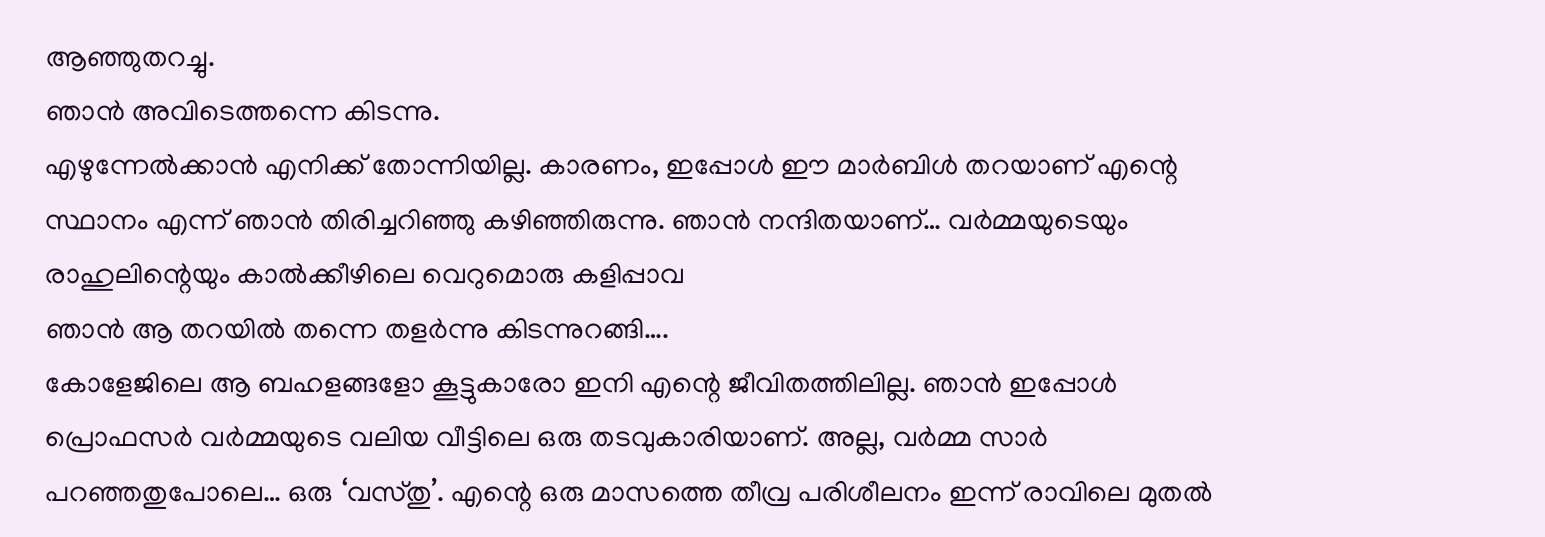ആഞ്ഞുതറച്ചു.
ഞാൻ അവിടെത്തന്നെ കിടന്നു.
എഴുന്നേൽക്കാൻ എനിക്ക് തോന്നിയില്ല. കാരണം, ഇപ്പോൾ ഈ മാർബിൾ തറയാണ് എന്റെ സ്ഥാനം എന്ന് ഞാൻ തിരിച്ചറിഞ്ഞു കഴിഞ്ഞിരുന്നു. ഞാൻ നന്ദിതയാണ്… വർമ്മയുടെയും രാഹുലിന്റെയും കാൽക്കീഴിലെ വെറുമൊരു കളിപ്പാവ
ഞാൻ ആ തറയിൽ തന്നെ തളർന്നു കിടന്നുറങ്ങി….
കോളേജിലെ ആ ബഹളങ്ങളോ കൂട്ടുകാരോ ഇനി എന്റെ ജീവിതത്തിലില്ല. ഞാൻ ഇപ്പോൾ പ്രൊഫസർ വർമ്മയുടെ വലിയ വീട്ടിലെ ഒരു തടവുകാരിയാണ്. അല്ല, വർമ്മ സാർ പറഞ്ഞതുപോലെ… ഒരു ‘വസ്തു’. എന്റെ ഒരു മാസത്തെ തീവ്ര പരിശീലനം ഇന്ന് രാവിലെ മുതൽ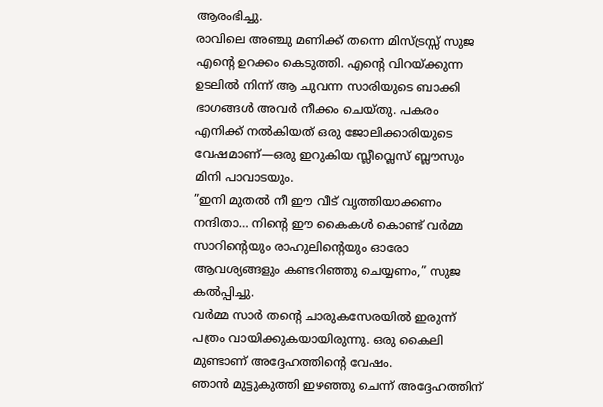ആരംഭിച്ചു.
രാവിലെ അഞ്ചു മണിക്ക് തന്നെ മിസ്ട്രസ്സ് സുജ എന്റെ ഉറക്കം കെടുത്തി. എന്റെ വിറയ്ക്കുന്ന ഉടലിൽ നിന്ന് ആ ചുവന്ന സാരിയുടെ ബാക്കി ഭാഗങ്ങൾ അവർ നീക്കം ചെയ്തു. പകരം എനിക്ക് നൽകിയത് ഒരു ജോലിക്കാരിയുടെ വേഷമാണ്—ഒരു ഇറുകിയ സ്ലീവ്ലെസ് ബ്ലൗസും മിനി പാവാടയും.
”ഇനി മുതൽ നീ ഈ വീട് വൃത്തിയാക്കണം നന്ദിതാ… നിന്റെ ഈ കൈകൾ കൊണ്ട് വർമ്മ സാറിന്റെയും രാഹുലിന്റെയും ഓരോ ആവശ്യങ്ങളും കണ്ടറിഞ്ഞു ചെയ്യണം,” സുജ കൽപ്പിച്ചു.
വർമ്മ സാർ തന്റെ ചാരുകസേരയിൽ ഇരുന്ന് പത്രം വായിക്കുകയായിരുന്നു. ഒരു കൈലി മുണ്ടാണ് അദ്ദേഹത്തിന്റെ വേഷം.
ഞാൻ മുട്ടുകുത്തി ഇഴഞ്ഞു ചെന്ന് അദ്ദേഹത്തിന്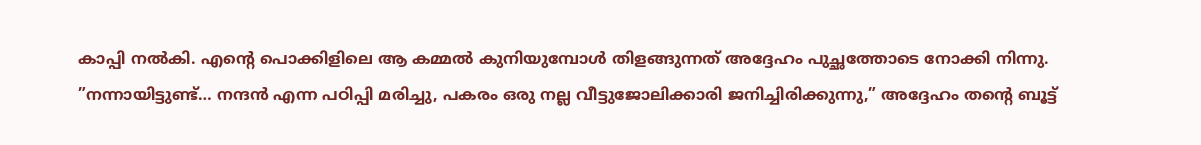കാപ്പി നൽകി. എന്റെ പൊക്കിളിലെ ആ കമ്മൽ കുനിയുമ്പോൾ തിളങ്ങുന്നത് അദ്ദേഹം പുച്ഛത്തോടെ നോക്കി നിന്നു.
”നന്നായിട്ടുണ്ട്… നന്ദൻ എന്ന പഠിപ്പി മരിച്ചു, പകരം ഒരു നല്ല വീട്ടുജോലിക്കാരി ജനിച്ചിരിക്കുന്നു,” അദ്ദേഹം തന്റെ ബൂട്ട്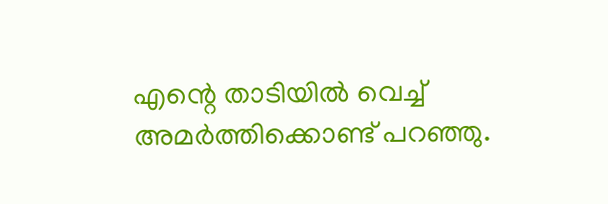എന്റെ താടിയിൽ വെച്ച് അമർത്തിക്കൊണ്ട് പറഞ്ഞു.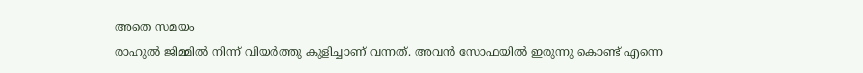അതെ സമയം
രാഹുൽ ജിമ്മിൽ നിന്ന് വിയർത്തു കുളിച്ചാണ് വന്നത്. അവൻ സോഫയിൽ ഇരുന്നു കൊണ്ട് എന്നെ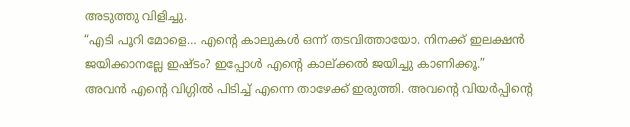അടുത്തു വിളിച്ചു.
“എടി പൂറി മോളെ… എന്റെ കാലുകൾ ഒന്ന് തടവിത്തായോ. നിനക്ക് ഇലക്ഷൻ ജയിക്കാനല്ലേ ഇഷ്ടം? ഇപ്പോൾ എന്റെ കാല്ക്കൽ ജയിച്ചു കാണിക്കൂ.”
അവൻ എന്റെ വിഗ്ഗിൽ പിടിച്ച് എന്നെ താഴേക്ക് ഇരുത്തി. അവന്റെ വിയർപ്പിന്റെ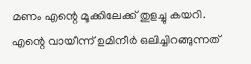മണം എന്റെ മൂക്കിലേക്ക് തുളച്ചു കയറി.
എന്റെ വായീന്ന് ഉമിനീർ ഒലിച്ചിറങ്ങുന്നത്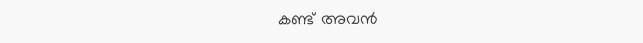കണ്ട് അവൻ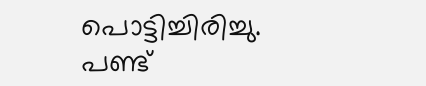പൊട്ടിച്ചിരിച്ചു. പണ്ട്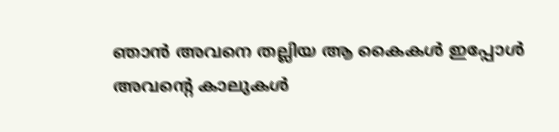ഞാൻ അവനെ തല്ലിയ ആ കൈകൾ ഇപ്പോൾ അവന്റെ കാലുകൾ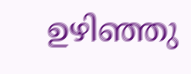ഉഴിഞ്ഞു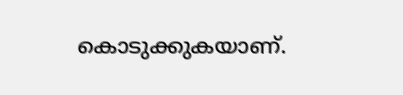കൊടുക്കുകയാണ്.